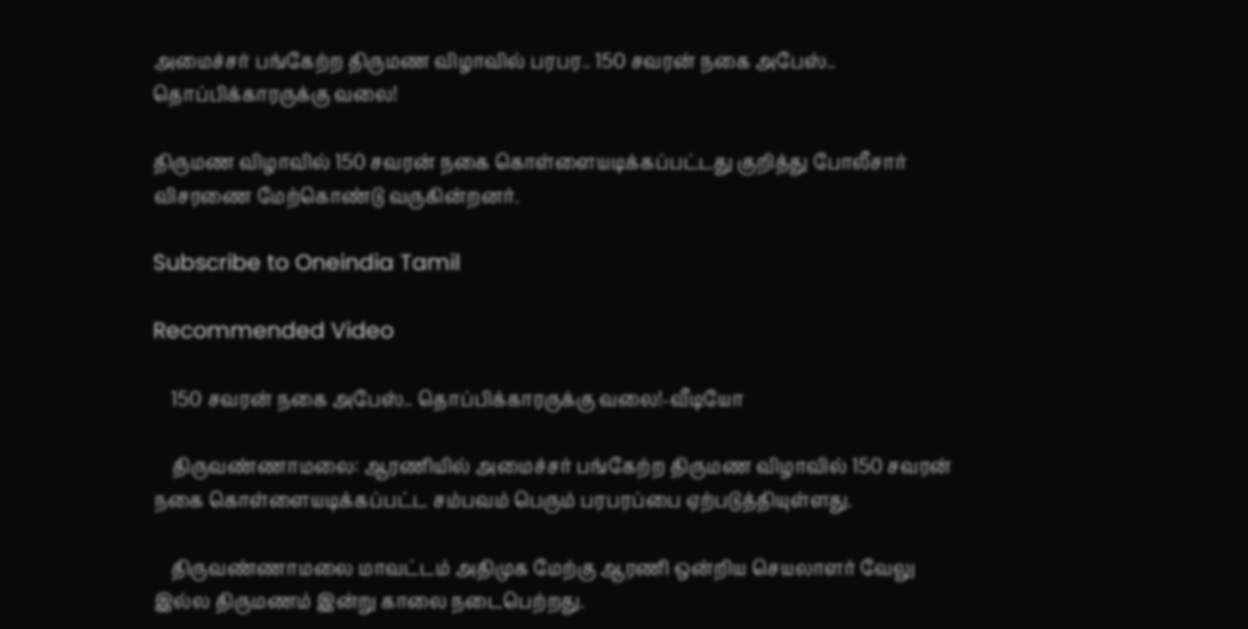அமைச்சர் பங்கேற்ற திருமண விழாவில் பரபர.. 150 சவரன் நகை அபேஸ்.. தொப்பிக்காரருக்கு வலை!

திருமண விழாவில் 150 சவரன் நகை கொள்ளையடிக்கப்பட்டது குறித்து போலீசார் விசரணை மேற்கொண்டு வருகின்றனர்.

Subscribe to Oneindia Tamil

Recommended Video

    150 சவரன் நகை அபேஸ்.. தொப்பிக்காரருக்கு வலை!-வீடியோ

    திருவண்ணாமலை: ஆரணியில் அமைச்சர் பங்கேற்ற திருமண விழாவில் 150 சவரன் நகை கொள்ளையடிக்கப்பட்ட சம்பவம் பெரும் பரபரப்பை ஏற்படுத்தியுள்ளது.

    திருவண்ணாமலை மாவட்டம் அதிமுக மேற்கு ஆரணி ஒன்றிய செயலாளர் வேலு இல்ல திருமணம் இன்று காலை நடைபெற்றது.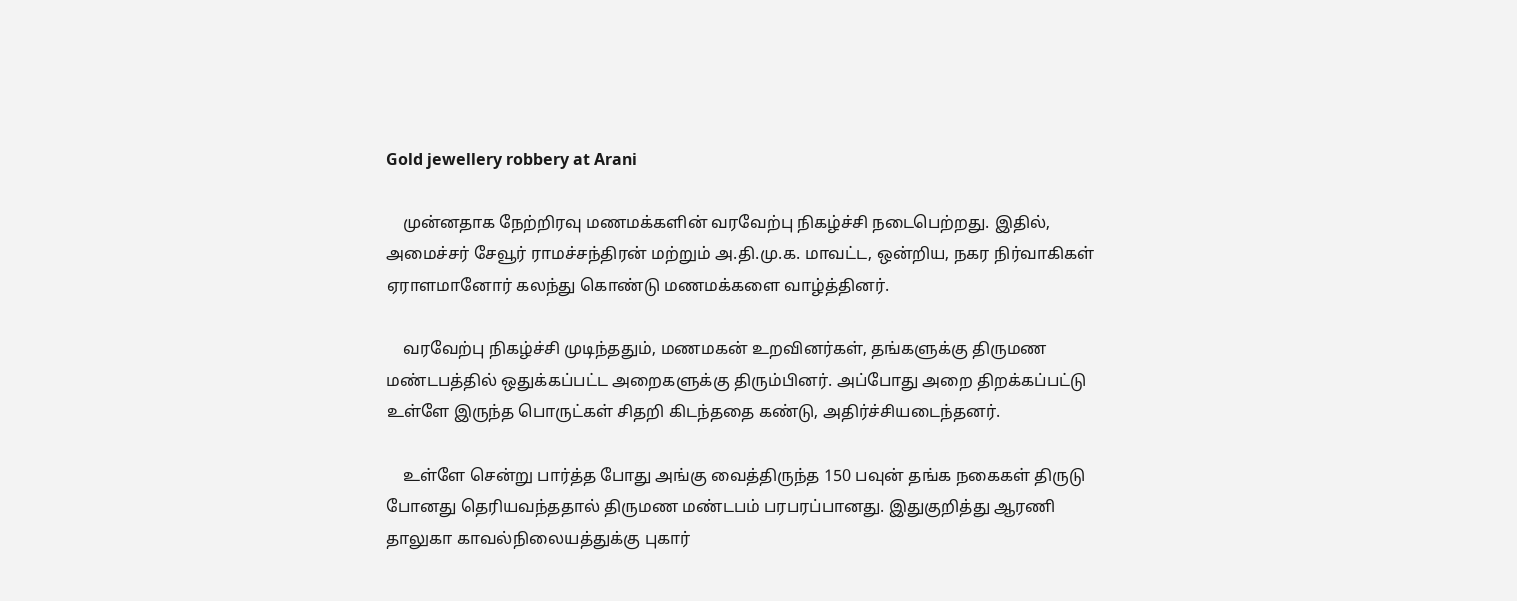Gold jewellery robbery at Arani

    முன்னதாக நேற்றிரவு மணமக்களின் வரவேற்பு நிகழ்ச்சி நடைபெற்றது. இதில், அமைச்சர் சேவூர் ராமச்சந்திரன் மற்றும் அ.தி.மு.க. மாவட்ட, ஒன்றிய, நகர நிர்வாகிகள் ஏராளமானோர் கலந்து கொண்டு மணமக்களை வாழ்த்தினர்.

    வரவேற்பு நிகழ்ச்சி முடிந்ததும், மணமகன் உறவினர்கள், தங்களுக்கு திருமண மண்டபத்தில் ஒதுக்கப்பட்ட அறைகளுக்கு திரும்பினர். அப்போது அறை திறக்கப்பட்டு உள்ளே இருந்த பொருட்கள் சிதறி கிடந்ததை கண்டு, அதிர்ச்சியடைந்தனர்.

    உள்ளே சென்று பார்த்த போது அங்கு வைத்திருந்த 150 பவுன் தங்க நகைகள் திருடு போனது தெரியவந்ததால் திருமண மண்டபம் பரபரப்பானது. இதுகுறித்து ஆரணி தாலுகா காவல்நிலையத்துக்கு புகார்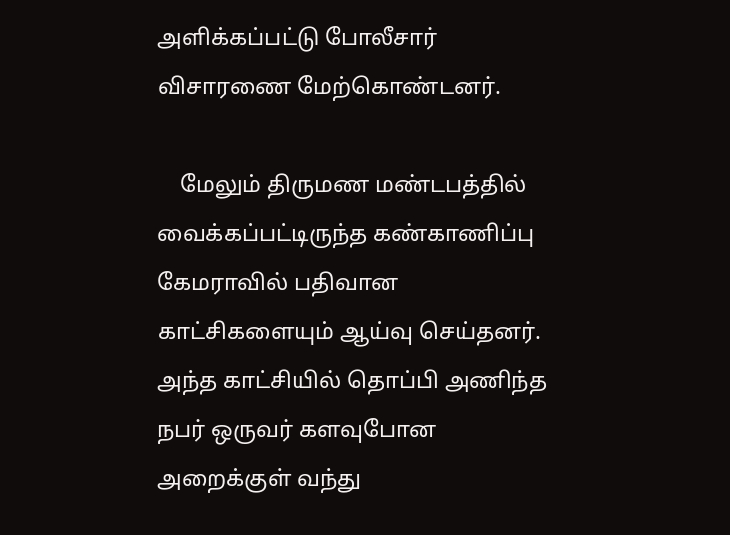அளிக்கப்பட்டு போலீசார் விசாரணை மேற்கொண்டனர்.

    மேலும் திருமண மண்டபத்தில் வைக்கப்பட்டிருந்த கண்காணிப்பு கேமராவில் பதிவான காட்சிகளையும் ஆய்வு செய்தனர். அந்த காட்சியில் தொப்பி அணிந்த நபர் ஒருவர் களவுபோன அறைக்குள் வந்து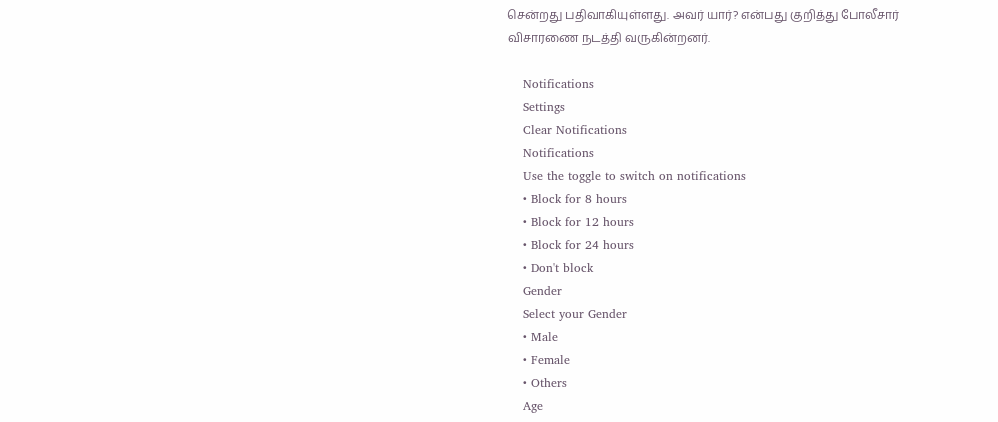சென்றது பதிவாகியுள்ளது. அவர் யார்? என்பது குறித்து போலீசார் விசாரணை நடத்தி வருகின்றனர்.

    Notifications
    Settings
    Clear Notifications
    Notifications
    Use the toggle to switch on notifications
    • Block for 8 hours
    • Block for 12 hours
    • Block for 24 hours
    • Don't block
    Gender
    Select your Gender
    • Male
    • Female
    • Others
    Age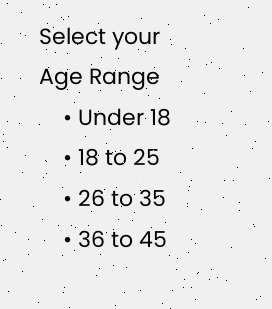Select your Age Range
    • Under 18
    • 18 to 25
    • 26 to 35
    • 36 to 45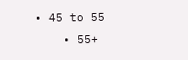• 45 to 55
    • 55+